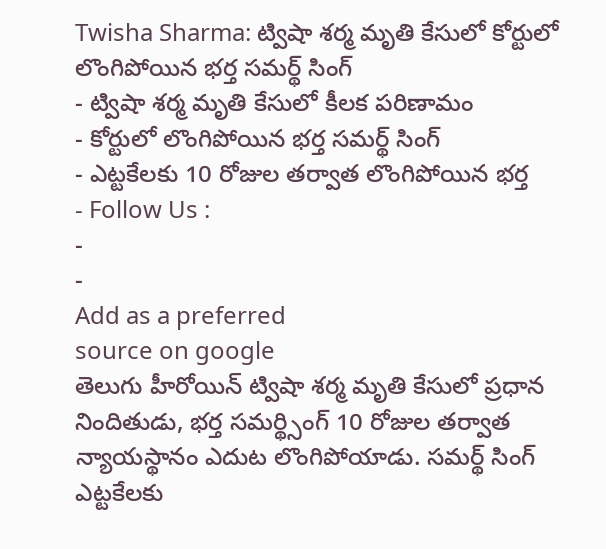Twisha Sharma: ట్విషా శర్మ మృతి కేసులో కోర్టులో లొంగిపోయిన భర్త సమర్థ్ సింగ్
- ట్విషా శర్మ మృతి కేసులో కీలక పరిణామం
- కోర్టులో లొంగిపోయిన భర్త సమర్థ్ సింగ్
- ఎట్టకేలకు 10 రోజుల తర్వాత లొంగిపోయిన భర్త
- Follow Us :
-
-
Add as a preferred
source on google
తెలుగు హీరోయిన్ ట్విషా శర్మ మృతి కేసులో ప్రధాన నిందితుడు, భర్త సమర్థ్సింగ్ 10 రోజుల తర్వాత న్యాయస్థానం ఎదుట లొంగిపోయాడు. సమర్థ్ సింగ్ ఎట్టకేలకు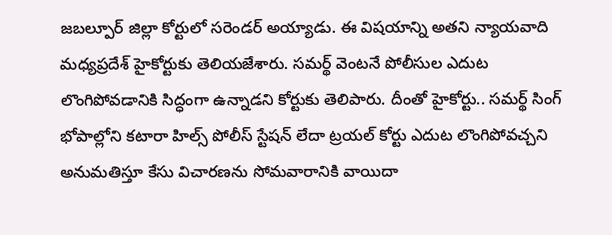జబల్పూర్ జిల్లా కోర్టులో సరెండర్ అయ్యాడు. ఈ విషయాన్ని అతని న్యాయవాది మధ్యప్రదేశ్ హైకోర్టుకు తెలియజేశారు. సమర్థ్ వెంటనే పోలీసుల ఎదుట లొంగిపోవడానికి సిద్ధంగా ఉన్నాడని కోర్టుకు తెలిపారు. దీంతో హైకోర్టు.. సమర్థ్ సింగ్ భోపాల్లోని కటారా హిల్స్ పోలీస్ స్టేషన్ లేదా ట్రయల్ కోర్టు ఎదుట లొంగిపోవచ్చని అనుమతిస్తూ కేసు విచారణను సోమవారానికి వాయిదా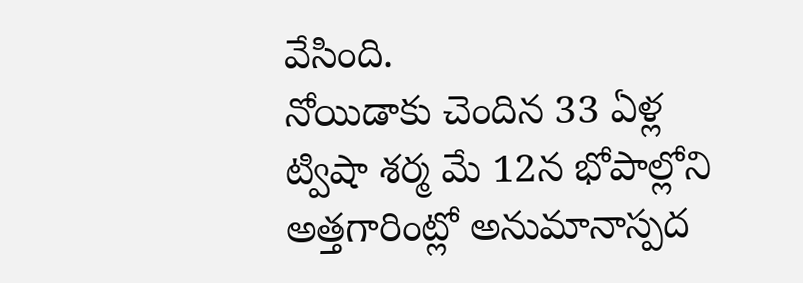వేసింది.
నోయిడాకు చెందిన 33 ఏళ్ల ట్విషా శర్మ మే 12న భోపాల్లోని అత్తగారింట్లో అనుమానాస్పద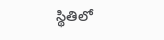స్థితిలో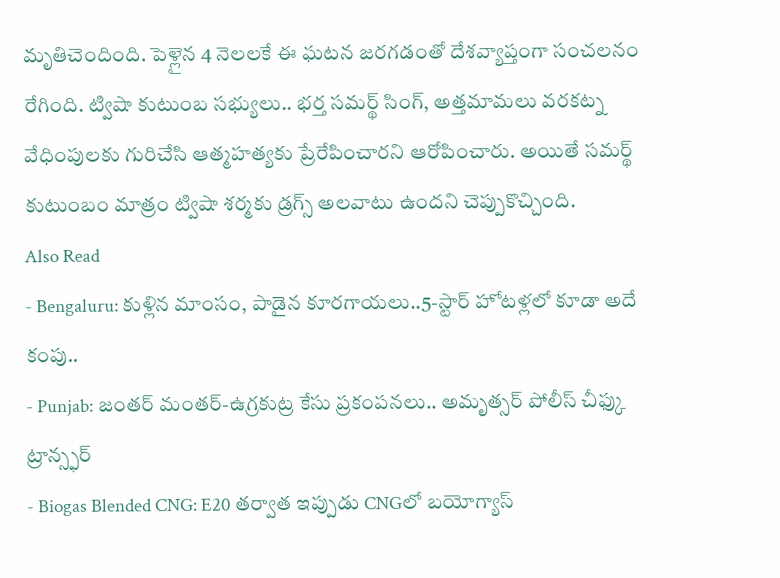మృతిచెందింది. పెళ్లైన 4 నెలలకే ఈ ఘటన జరగడంతో దేశవ్యాప్తంగా సంచలనం రేగింది. ట్విషా కుటుంబ సభ్యులు.. భర్త సమర్థ్ సింగ్, అత్తమామలు వరకట్న వేధింపులకు గురిచేసి ఆత్మహత్యకు ప్రేరేపించారని ఆరోపించారు. అయితే సమర్థ్ కుటుంబం మాత్రం ట్విషా శర్మకు డ్రగ్స్ అలవాటు ఉందని చెప్పుకొచ్చింది.
Also Read
- Bengaluru: కుళ్లిన మాంసం, పాడైన కూరగాయలు..5-స్టార్ హోటళ్లలో కూడా అదే కంపు..
- Punjab: జంతర్ మంతర్-ఉగ్రకుట్ర కేసు ప్రకంపనలు.. అమృత్సర్ పోలీస్ చీఫ్కు ట్రాన్స్ఫర్
- Biogas Blended CNG: E20 తర్వాత ఇప్పుడు CNGలో బయోగ్యాస్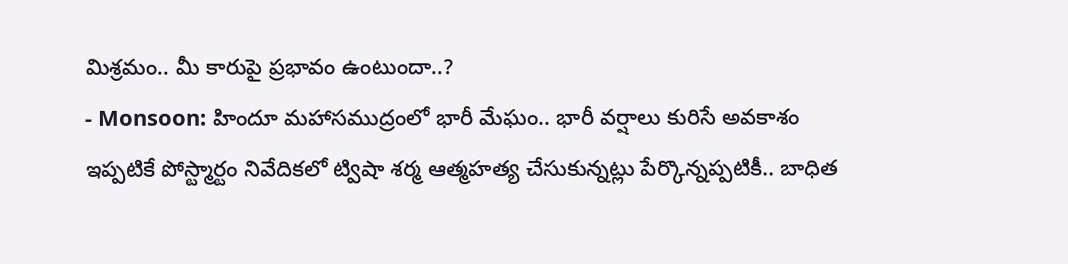మిశ్రమం.. మీ కారుపై ప్రభావం ఉంటుందా..?
- Monsoon: హిందూ మహాసముద్రంలో భారీ మేఘం.. భారీ వర్షాలు కురిసే అవకాశం
ఇప్పటికే పోస్ట్మార్టం నివేదికలో ట్విషా శర్మ ఆత్మహత్య చేసుకున్నట్లు పేర్కొన్నప్పటికీ.. బాధిత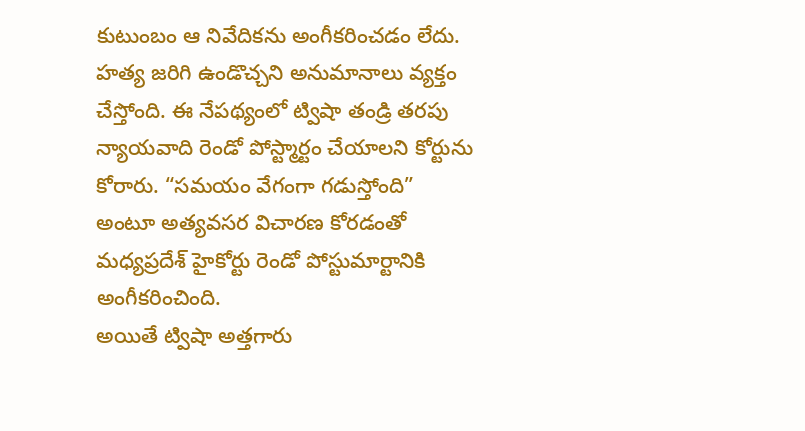కుటుంబం ఆ నివేదికను అంగీకరించడం లేదు. హత్య జరిగి ఉండొచ్చని అనుమానాలు వ్యక్తం చేస్తోంది. ఈ నేపథ్యంలో ట్విషా తండ్రి తరపు న్యాయవాది రెండో పోస్ట్మార్టం చేయాలని కోర్టును కోరారు. “సమయం వేగంగా గడుస్తోంది” అంటూ అత్యవసర విచారణ కోరడంతో మధ్యప్రదేశ్ హైకోర్టు రెండో పోస్టుమార్టానికి అంగీకరించింది.
అయితే ట్విషా అత్తగారు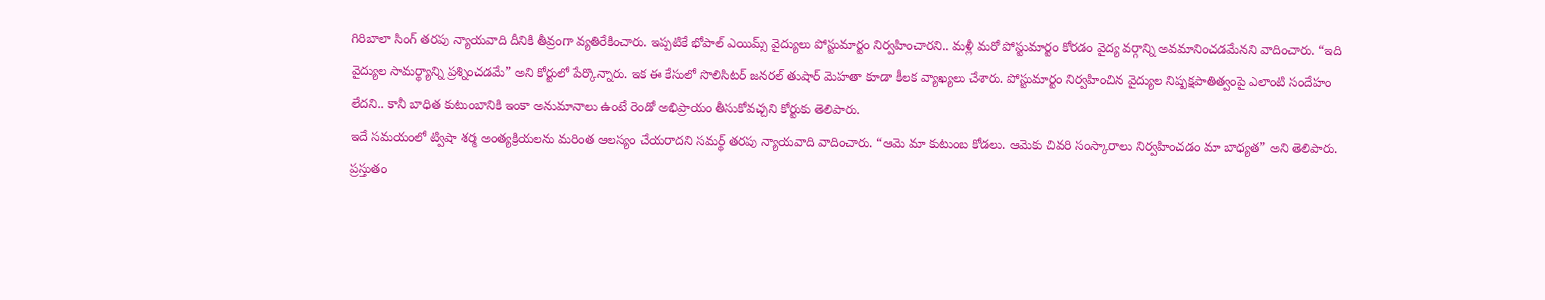గిరిబాలా సింగ్ తరపు న్యాయవాది దీనికి తీవ్రంగా వ్యతిరేకించారు. ఇప్పటికే భోపాల్ ఎయిమ్స్ వైద్యులు పోస్టుమార్టం నిర్వహించారని.. మళ్లీ మరో పోస్టుమార్టం కోరడం వైద్య వర్గాన్ని అవమానించడమేనని వాదించారు. “ఇది వైద్యుల సామర్థ్యాన్ని ప్రశ్నించడమే” అని కోర్టులో పేర్కొన్నారు. ఇక ఈ కేసులో సొలిసిటర్ జనరల్ తుషార్ మెహతా కూడా కీలక వ్యాఖ్యలు చేశారు. పోస్టుమార్టం నిర్వహించిన వైద్యుల నిష్పక్షపాతిత్వంపై ఎలాంటి సందేహం లేదని.. కానీ బాధిత కుటుంబానికి ఇంకా అనుమానాలు ఉంటే రెండో అభిప్రాయం తీసుకోవచ్చని కోర్టుకు తెలిపారు.
ఇదే సమయంలో ట్విషా శర్మ అంత్యక్రియలను మరింత ఆలస్యం చేయరాదని సమర్థ్ తరపు న్యాయవాది వాదించారు. “ఆమె మా కుటుంబ కోడలు. ఆమెకు చివరి సంస్కారాలు నిర్వహించడం మా బాధ్యత” అని తెలిపారు. ప్రస్తుతం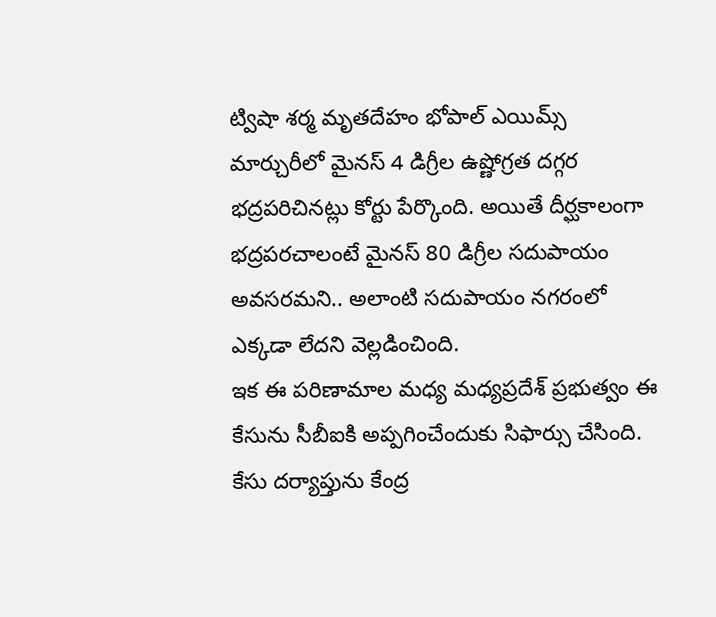ట్విషా శర్మ మృతదేహం భోపాల్ ఎయిమ్స్ మార్చురీలో మైనస్ 4 డిగ్రీల ఉష్ణోగ్రత దగ్గర భద్రపరిచినట్లు కోర్టు పేర్కొంది. అయితే దీర్ఘకాలంగా భద్రపరచాలంటే మైనస్ 80 డిగ్రీల సదుపాయం అవసరమని.. అలాంటి సదుపాయం నగరంలో ఎక్కడా లేదని వెల్లడించింది.
ఇక ఈ పరిణామాల మధ్య మధ్యప్రదేశ్ ప్రభుత్వం ఈ కేసును సీబీఐకి అప్పగించేందుకు సిఫార్సు చేసింది. కేసు దర్యాప్తును కేంద్ర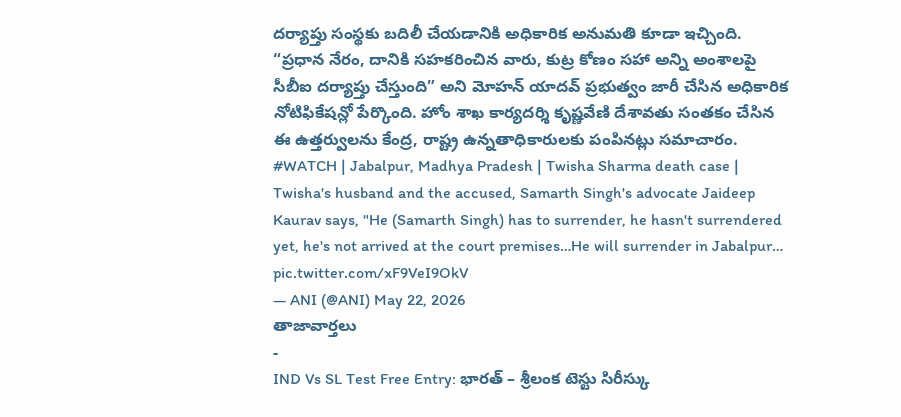దర్యాప్తు సంస్థకు బదిలీ చేయడానికి అధికారిక అనుమతి కూడా ఇచ్చింది. “ప్రధాన నేరం, దానికి సహకరించిన వారు, కుట్ర కోణం సహా అన్ని అంశాలపై సీబీఐ దర్యాప్తు చేస్తుంది” అని మోహన్ యాదవ్ ప్రభుత్వం జారీ చేసిన అధికారిక నోటిఫికేషన్లో పేర్కొంది. హోం శాఖ కార్యదర్శి కృష్ణవేణి దేశావతు సంతకం చేసిన ఈ ఉత్తర్వులను కేంద్ర, రాష్ట్ర ఉన్నతాధికారులకు పంపినట్లు సమాచారం.
#WATCH | Jabalpur, Madhya Pradesh | Twisha Sharma death case | Twisha's husband and the accused, Samarth Singh's advocate Jaideep Kaurav says, "He (Samarth Singh) has to surrender, he hasn't surrendered yet, he's not arrived at the court premises…He will surrender in Jabalpur… pic.twitter.com/xF9VeI9OkV
— ANI (@ANI) May 22, 2026
తాజావార్తలు
-
IND Vs SL Test Free Entry: భారత్ – శ్రీలంక టెస్టు సిరీస్కు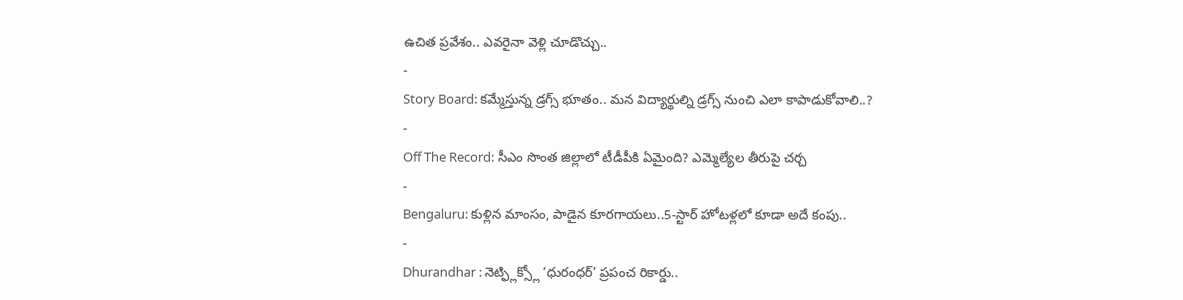ఉచిత ప్రవేశం.. ఎవరైనా వెళ్లి చూడొచ్చు..
-
Story Board: కమ్మేస్తున్న డ్రగ్స్ భూతం.. మన విద్యార్థుల్ని డ్రగ్స్ నుంచి ఎలా కాపాడుకోవాలి..?
-
Off The Record: సీఎం సొంత జిల్లాలో టీడీపీకి ఏమైంది? ఎమ్మెల్యేల తీరుపై చర్చ
-
Bengaluru: కుళ్లిన మాంసం, పాడైన కూరగాయలు..5-స్టార్ హోటళ్లలో కూడా అదే కంపు..
-
Dhurandhar : నెట్ఫ్లిక్స్లో ‘ధురంధర్’ ప్రపంచ రికార్డు..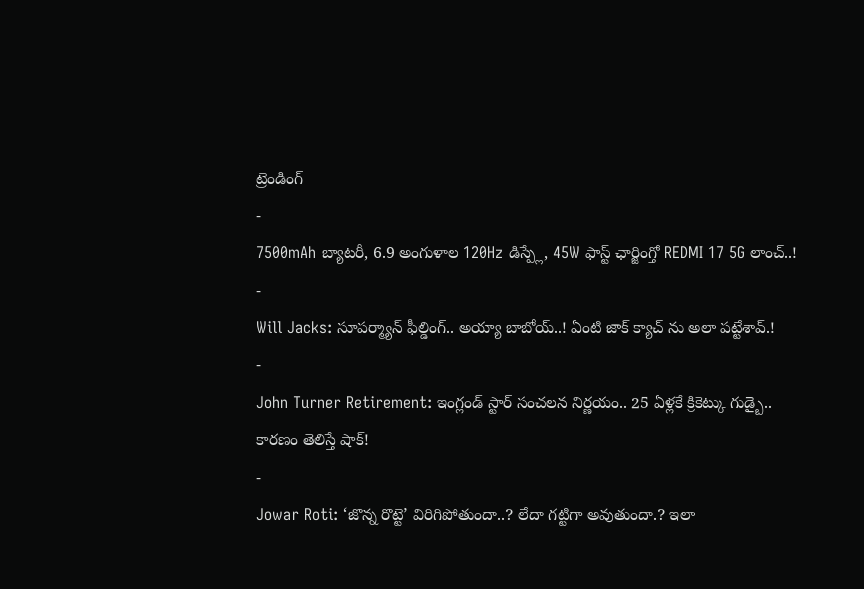ట్రెండింగ్
-
7500mAh బ్యాటరీ, 6.9 అంగుళాల 120Hz డిస్ప్లే, 45W ఫాస్ట్ ఛార్జింగ్తో REDMI 17 5G లాంచ్..!
-
Will Jacks: సూపర్మ్యాన్ ఫీల్డింగ్.. అయ్యా బాబోయ్..! ఏంటి జాక్ క్యాచ్ ను అలా పట్టేశావ్.!
-
John Turner Retirement: ఇంగ్లండ్ స్టార్ సంచలన నిర్ణయం.. 25 ఏళ్లకే క్రికెట్కు గుడ్బై.. కారణం తెలిస్తే షాక్!
-
Jowar Roti: ‘జొన్న రొట్టె’ విరిగిపోతుందా..? లేదా గట్టిగా అవుతుందా.? ఇలా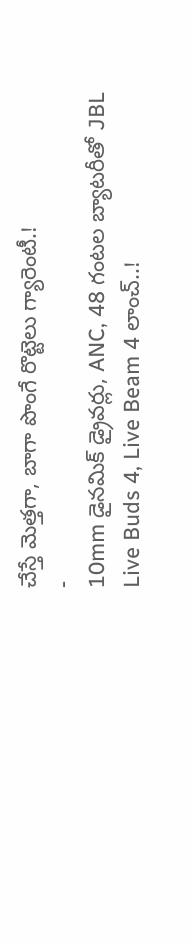చేస్తే మెత్తగా, బాగా పొంగే రొట్టెలు గ్యారెంటీ.!
-
10mm డైనమిక్ డ్రైవర్లు, ANC, 48 గంటల బ్యాటరీతో JBL Live Buds 4, Live Beam 4 లాంచ్..!